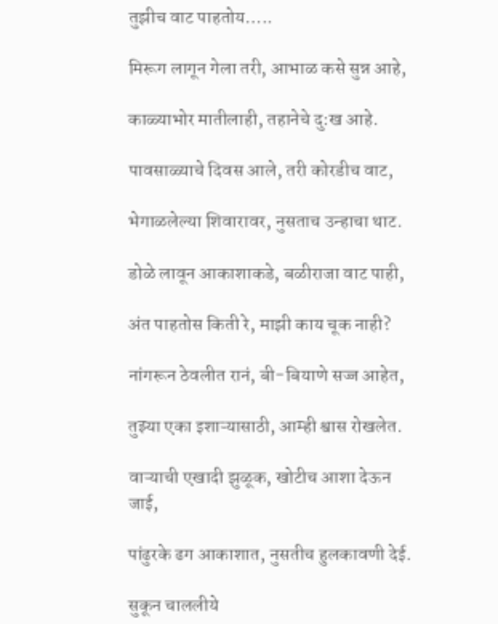तुझीच वाट पाहतोय…..

मिरूग लागून गेला तरी, आभाळ कसे सुन्न आहे,

काळ्याभोर मातीलाही, तहानेचे दु:ख आहे.

पावसाळ्याचे दिवस आले, तरी कोरडीच वाट,

भेगाळलेल्या शिवारावर, नुसताच उन्हाचा थाट.

डोळे लावून आकाशाकडे, बळीराजा वाट पाही,

अंत पाहतोस किती रे, माझी काय चूक नाही?

नांगरून ठेवलीत रानं, बी-बियाणे सज्ज आहेत,

तुझ्या एका इशाऱ्यासाठी, आम्ही श्वास रोखलेत.

वाऱ्याची एखादी झुळूक, खोटीच आशा देऊन जाई,

पांढुरके ढग आकाशात, नुसतीच हुलकावणी देई.

सुकून चाललीये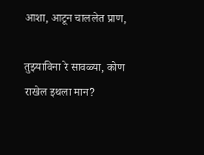आशा, आटून चाललेत प्राण,

तुझ्याविना रे सावळ्या, कोण राखेल इथला मान?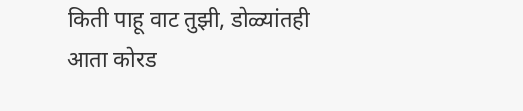किती पाहू वाट तुझी, डोळ्यांतही आता कोरड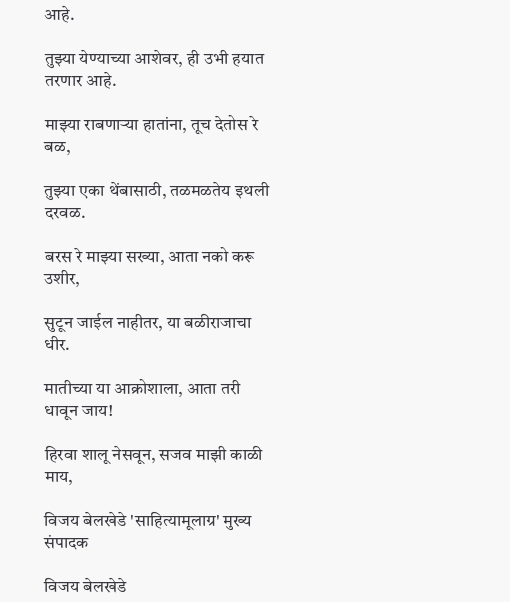आहे.

तुझ्या येण्याच्या आशेवर, ही उभी हयात तरणार आहे.

माझ्या राबणाऱ्या हातांना, तूच देतोस रे बळ,

तुझ्या एका थेंबासाठी, तळमळतेय इथली दरवळ.

बरस रे माझ्या सख्या, आता नको करू उशीर,

सुटून जाईल नाहीतर, या बळीराजाचा धीर.

मातीच्या या आक्रोशाला, आता तरी धावून जाय!

हिरवा शालू नेसवून, सजव माझी काळी माय,

विजय बेलखेडे 'साहित्यामूलाग्र' मुख्य संपादक

विजय बेलखेडे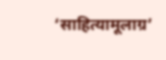‘साहित्यामूलाग्र’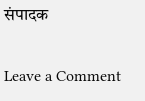संपादक

Leave a Comment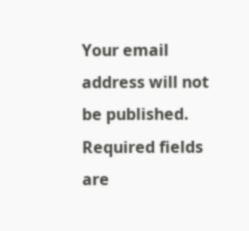Your email address will not be published. Required fields are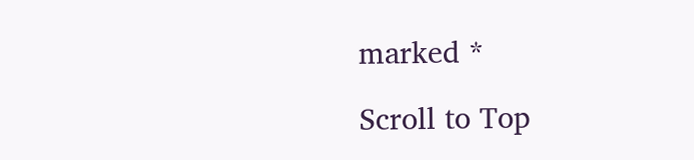marked *

Scroll to Top